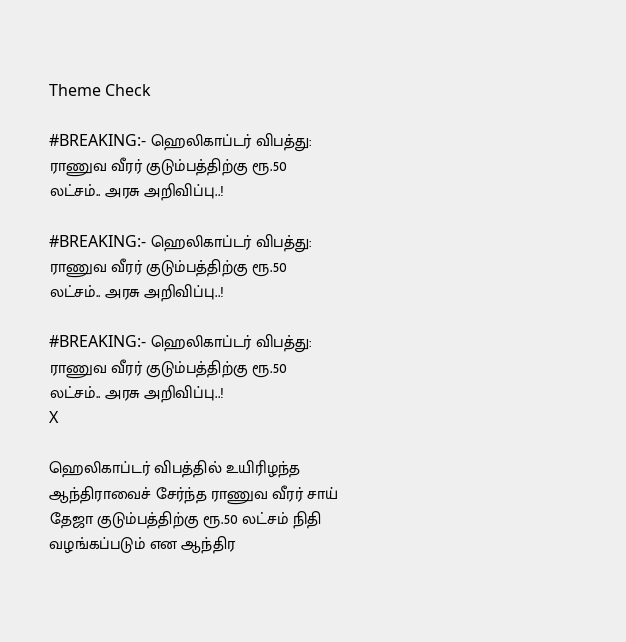Theme Check

#BREAKING:- ஹெலிகாப்டர் விபத்து: ராணுவ வீரர் குடும்பத்திற்கு ரூ.50 லட்சம்.. அரசு அறிவிப்பு..!

#BREAKING:- ஹெலிகாப்டர் விபத்து: ராணுவ வீரர் குடும்பத்திற்கு ரூ.50 லட்சம்.. அரசு அறிவிப்பு..!

#BREAKING:- ஹெலிகாப்டர் விபத்து: ராணுவ வீரர் குடும்பத்திற்கு ரூ.50 லட்சம்.. அரசு அறிவிப்பு..!
X

ஹெலிகாப்டர் விபத்தில் உயிரிழந்த ஆந்திராவைச் சேர்ந்த ராணுவ வீரர் சாய் தேஜா குடும்பத்திற்கு ரூ.50 லட்சம் நிதி வழங்கப்படும் என ஆந்திர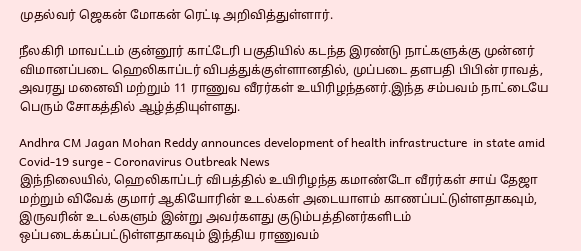முதல்வர் ஜெகன் மோகன் ரெட்டி அறிவித்துள்ளார்.

நீலகிரி மாவட்டம் குன்னூர் காட்டேரி பகுதியில் கடந்த இரண்டு நாட்களுக்கு முன்னர் விமானப்படை ஹெலிகாப்டர் விபத்துக்குள்ளானதில், முப்படை தளபதி பிபின் ராவத், அவரது மனைவி மற்றும் 11 ராணுவ வீரர்கள் உயிரிழந்தனர்.இந்த சம்பவம் நாட்டையே பெரும் சோகத்தில் ஆழ்த்தியுள்ளது.

Andhra CM Jagan Mohan Reddy announces development of health infrastructure  in state amid Covid-19 surge - Coronavirus Outbreak News
இந்நிலையில், ஹெலிகாப்டர் விபத்தில் உயிரிழந்த கமாண்டோ வீரர்கள் சாய் தேஜா மற்றும் விவேக் குமார் ஆகியோரின் உடல்கள் அடையாளம் காணப்பட்டுள்ளதாகவும், இருவரின் உடல்களும் இன்று அவர்களது குடும்பத்தினர்களிடம் ஒப்படைக்கப்பட்டுள்ளதாகவும் இந்திய ராணுவம்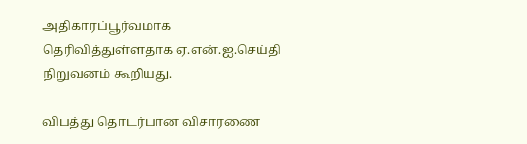அதிகாரப்பூர்வமாக தெரிவித்துள்ளதாக ஏ.என்.ஐ.செய்தி நிறுவனம் கூறியது.

விபத்து தொடர்பான விசாரணை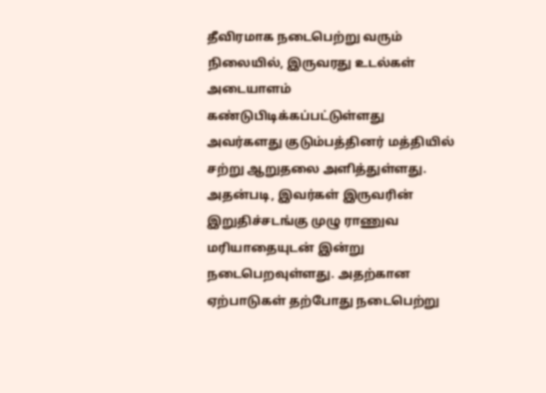தீவிரமாக நடைபெற்று வரும் நிலையில், இருவரது உடல்கள் அடையாளம் கண்டுபிடிக்கப்பட்டுள்ளது அவர்களது குடும்பத்தினர் மத்தியில் சற்று ஆறுதலை அளித்துள்ளது. அதன்படி, இவர்கள் இருவரின் இறுதிச்சடங்கு முழு ராணுவ மரியாதையுடன் இன்று நடைபெறவுள்ளது. அதற்கான ஏற்பாடுகள் தற்போது நடைபெற்று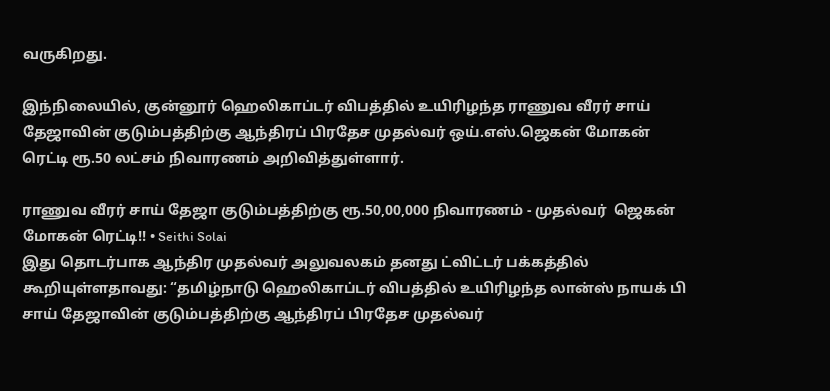வருகிறது.

இந்நிலையில், குன்னூர் ஹெலிகாப்டர் விபத்தில் உயிரிழந்த ராணுவ வீரர் சாய் தேஜாவின் குடும்பத்திற்கு ஆந்திரப் பிரதேச முதல்வர் ஒய்.எஸ்.ஜெகன் மோகன் ரெட்டி ரூ.50 லட்சம் நிவாரணம் அறிவித்துள்ளார்.

ராணுவ வீரர் சாய் தேஜா குடும்பத்திற்கு ரூ.50,00,000 நிவாரணம் - முதல்வர்  ஜெகன் மோகன் ரெட்டி!! • Seithi Solai
இது தொடர்பாக ஆந்திர முதல்வர் அலுவலகம் தனது ட்விட்டர் பக்கத்தில் கூறியுள்ளதாவது: “தமிழ்நாடு ஹெலிகாப்டர் விபத்தில் உயிரிழந்த லான்ஸ் நாயக் பி சாய் தேஜாவின் குடும்பத்திற்கு ஆந்திரப் பிரதேச முதல்வர்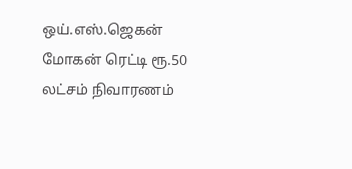ஒய்.எஸ்.ஜெகன் மோகன் ரெட்டி ரூ.50 லட்சம் நிவாரணம்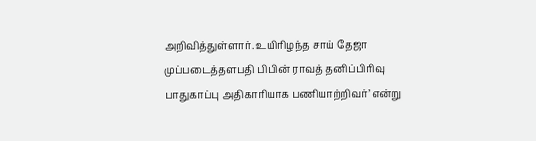அறிவித்துள்ளார். உயிரிழந்த சாய் தேஜா முப்படைத்தளபதி பிபின் ராவத் தனிப்பிரிவு பாதுகாப்பு அதிகாரியாக பணியாற்றிவர்’ என்று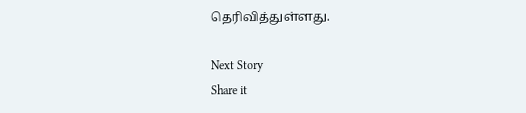தெரிவித்துள்ளது.

Next Story
Share it